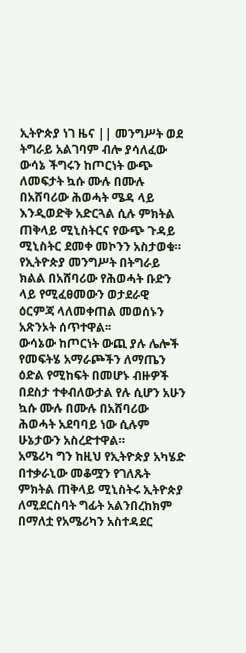ኢትዮጵያ ነገ ዜና || መንግሥት ወደ ትግራይ አልገባም ብሎ ያሳለፈው ውሳኔ ችግሩን ከጦርነት ውጭ ለመፍታት ኳሱ ሙሉ በሙሉ በአሸባሪው ሕወሓት ሜዳ ላይ እንዲወድቅ አድርጓል ሲሉ ምክትል ጠቅላይ ሚኒስትርና የውጭ ጉዳይ ሚኒስትር ደመቀ መኮንን አስታወቁ።
የኢትዮጵያ መንግሥት በትግራይ ክልል በአሸባሪው የሕወሓት ቡድን ላይ የሚፈፀመውን ወታደራዊ ዕርምጃ ላለመቀጠል መወሰኑን አጽንኦት ሰጥተዋል፡፡
ውሳኔው ከጦርነት ውጪ ያሉ ሌሎች የመፍትሄ አማራጮችን ለማጤን ዕድል የሚከፍት በመሆኑ ብዙዎች በደስታ ተቀብለውታል የሉ ሲሆን አሁን ኳሱ ሙሉ በሙሉ በአሸባሪው ሕወሓት አደባባይ ነው ሲሉም ሁኔታውን አስረድተዋል።
አሜሪካ ግን ከዚህ የኢትዮጵያ አካሄድ በተቃራኒው መቆሟን የገለጹት ምክትል ጠቅላይ ሚኒስትሩ ኢትዮጵያ ለሚደርስባት ግፊት አልንበረከክም በማለቷ የአሜሪካን አስተዳደር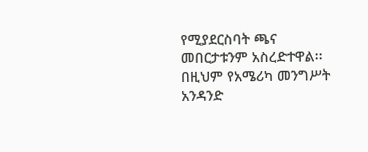የሚያደርስባት ጫና መበርታቱንም አስረድተዋል፡፡ በዚህም የአሜሪካ መንግሥት አንዳንድ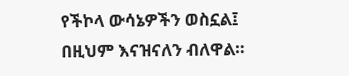የችኮላ ውሳኔዎችን ወስኗል፤ በዚህም እናዝናለን ብለዋል።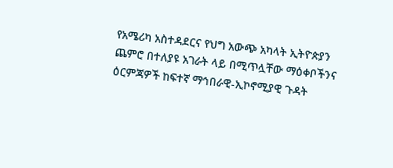የአሜሪካ አስተዳደርና የህግ አውጭ አካላት ኢትዮጵያን ጨምሮ በተለያዩ አገራት ላይ በሚጥሏቸው ማዕቀቦችንና ዕርምጃዎች ከፍተኛ ማኅበራዊ-ኢኮኖሚያዊ ጉዳት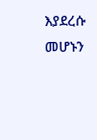እያደረሱ መሆኑን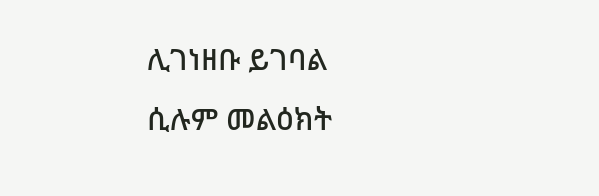ሊገነዘቡ ይገባል ሲሉም መልዕክት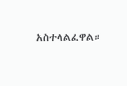አስተላልፈዋል።